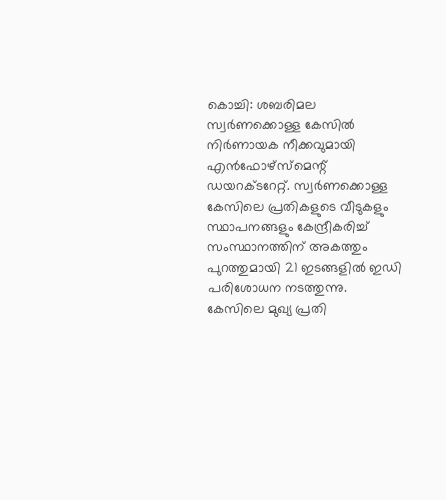കൊച്ചി: ശബരിമല സ്വർണക്കൊള്ള കേസിൽ നിർണായക നീക്കവുമായി എൻഫോഴ്സ്മെന്റ് ഡയറക്ടറേറ്റ്. സ്വർണക്കൊള്ള കേസിലെ പ്രതികളുടെ വീടുകളും സ്ഥാപനങ്ങളും കേന്ദ്രീകരിച്ച് സംസ്ഥാനത്തിന് അകത്തും പുറത്തുമായി 21 ഇടങ്ങളിൽ ഇഡി പരിശോധന നടത്തുന്നു.
കേസിലെ മുഖ്യ പ്രതി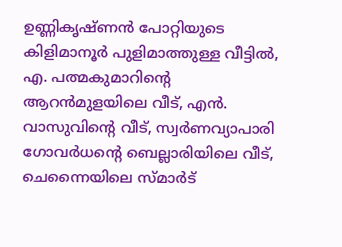ഉണ്ണികൃഷ്ണൻ പോറ്റിയുടെ കിളിമാനൂർ പുളിമാത്തുള്ള വീട്ടിൽ, എ. പത്മകുമാറിന്റെ ആറൻമുളയിലെ വീട്, എൻ. വാസുവിന്റെ വീട്, സ്വർണവ്യാപാരി ഗോവർധന്റെ ബെല്ലാരിയിലെ വീട്, ചെന്നൈയിലെ സ്മാർട്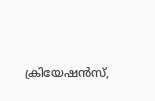ക്രിയേഷൻസ്,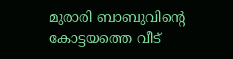മുരാരി ബാബുവിന്റെ കോട്ടയത്തെ വീട്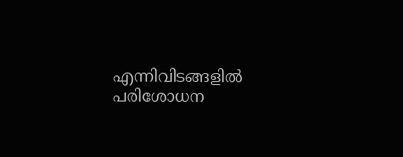എന്നിവിടങ്ങളിൽ പരിശോധന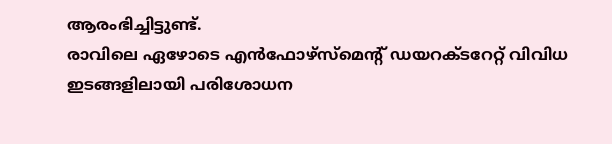ആരംഭിച്ചിട്ടുണ്ട്.
രാവിലെ ഏഴോടെ എൻഫോഴ്സ്മെന്റ് ഡയറക്ടറേറ്റ് വിവിധ ഇടങ്ങളിലായി പരിശോധന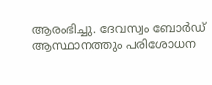ആരംഭിച്ചു. ദേവസ്വം ബോർഡ് ആസ്ഥാനത്തും പരിശോധന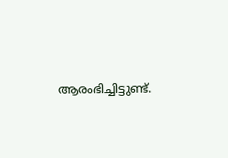ആരംഭിച്ചിട്ടുണ്ട്.